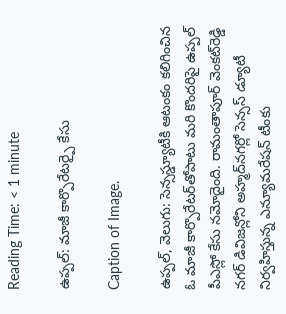Reading Time: < 1 minute

ఉప్పల్: మాజీ కార్పొరేటర్పై కేసు

Caption of Image.

ఉప్పల్, వెలుగు: సెన్సస్డ్యూటీకి ఆటంకం కలిగించిన ఓ మాజీ కార్పొరేటర్‌‌తోపాటు మరి కొందరిపై ఉప్పల్ పీఎస్లో కేసు నమోదైంది. రామంతాపూర్ వెంకట్‌‌రెడ్డి నగర్ డివిజన్లోని అహ్మద్‌‌నగర్లో సెన్సస్ డ్యూటీ నిర్వహిస్తున్న ఎన్యూమరేషన్ టీంకు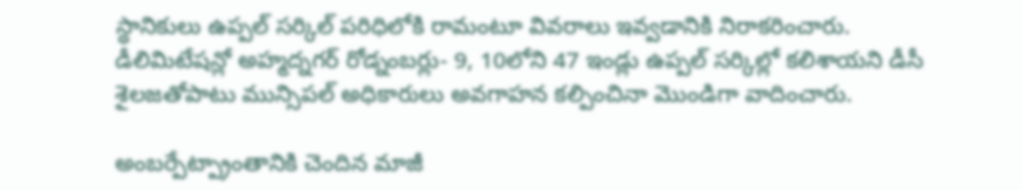స్థానికులు ఉప్పల్ సర్కిల్ పరిధిలోకి రామంటూ వివరాలు ఇవ్వడానికి నిరాకరించారు. డీలిమిటేషన్లో అహ్మద్నగర్ రోడ్నంబర్లు- 9, 10లోని 47 ఇండ్లు ఉప్పల్ సర్కిల్లో కలిశాయని డీసీ శైలజతోపాటు మున్సిపల్ అధికారులు అవగాహన కల్పించినా మొండిగా వాదించారు.

అంబర్పేట్ప్రాంతానికి చెందిన మాజీ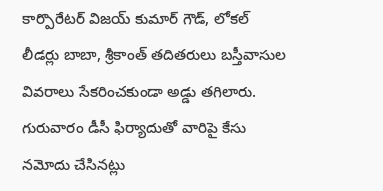కార్పొరేటర్ విజయ్‌‌ కుమార్ గౌడ్, లోకల్ లీడర్లు బాబా, శ్రీకాంత్ తదితరులు బస్తీవాసుల వివరాలు సేకరించకుండా అడ్డు తగిలారు. గురువారం డీసీ ఫిర్యాదుతో వారిపై కేసు నమోదు చేసినట్లు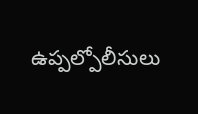ఉప్పల్పోలీసులు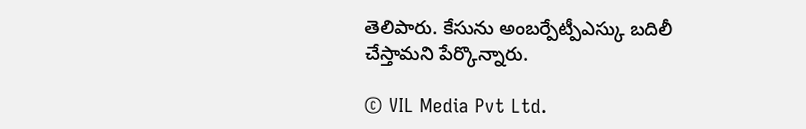తెలిపారు. కేసును అంబర్పేట్పీఎస్కు బదిలీ చేస్తామని పేర్కొన్నారు.

© VIL Media Pvt Ltd.